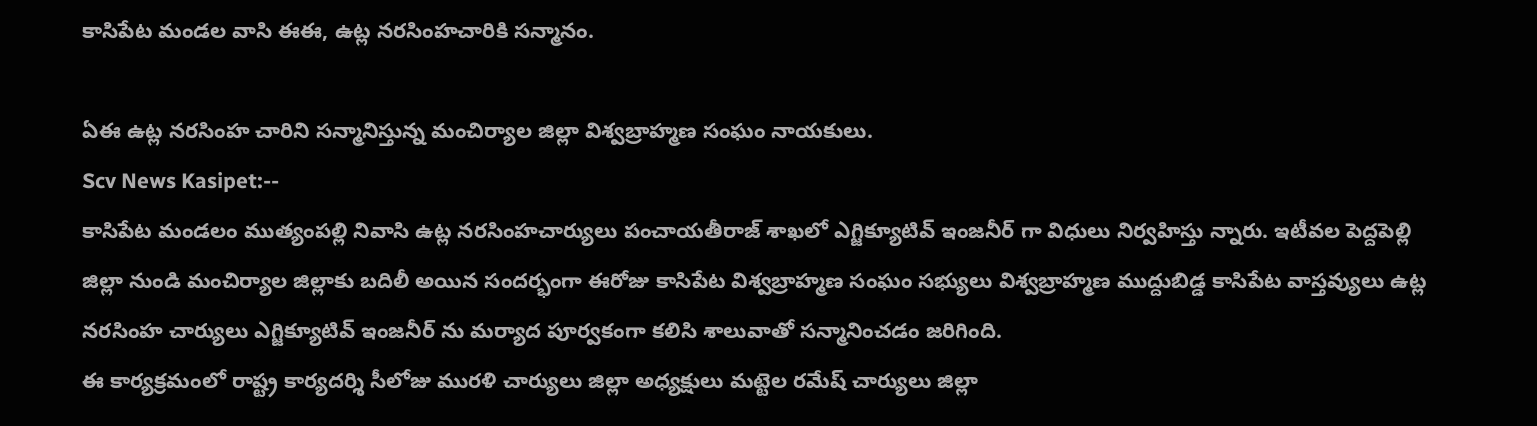కాసిపేట మండల వాసి ఈఈ, ఉట్ల నరసింహచారికి సన్మానం.

ఏఈ ఉట్ల నరసింహ చారిని సన్మానిస్తున్న మంచిర్యాల జిల్లా విశ్వబ్రాహ్మణ సంఘం నాయకులు.
Scv News Kasipet:--
కాసిపేట మండలం ముత్యంపల్లి నివాసి ఉట్ల నరసింహచార్యులు పంచాయతీరాజ్ శాఖలో ఎగ్జిక్యూటివ్ ఇంజనీర్ గా విధులు నిర్వహిస్తు న్నారు. ఇటీవల పెద్దపెల్లి జిల్లా నుండి మంచిర్యాల జిల్లాకు బదిలీ అయిన సందర్భంగా ఈరోజు కాసిపేట విశ్వబ్రాహ్మణ సంఘం సభ్యులు విశ్వబ్రాహ్మణ ముద్దుబిడ్డ కాసిపేట వాస్తవ్యులు ఉట్ల నరసింహ చార్యులు ఎగ్జిక్యూటివ్ ఇంజనీర్ ను మర్యాద పూర్వకంగా కలిసి శాలువాతో సన్మానించడం జరిగింది.
ఈ కార్యక్రమంలో రాష్ట్ర కార్యదర్శి సీలోజు మురళి చార్యులు జిల్లా అధ్యక్షులు మట్టెల రమేష్ చార్యులు జిల్లా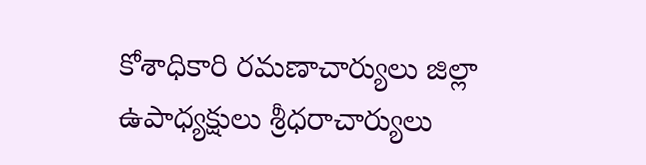కోశాధికారి రమణాచార్యులు జిల్లా ఉపాధ్యక్షులు శ్రీధరాచార్యులు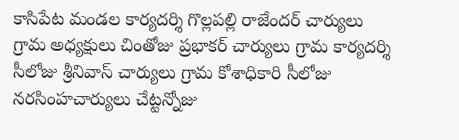కాసిపేట మండల కార్యదర్శి గొల్లపల్లి రాజేందర్ చార్యులు గ్రామ అధ్యక్షులు చింతోజు ప్రభాకర్ చార్యులు గ్రామ కార్యదర్శి సీలోజు శ్రీనివాస్ చార్యులు గ్రామ కోశాధికారి సీలోజు నరసింహచార్యులు చేట్టన్నోజు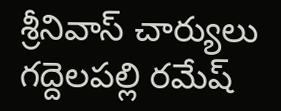శ్రీనివాస్ చార్యులు గద్దెలపల్లి రమేష్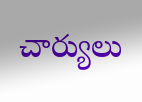చార్యులు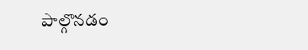పాల్గొనడం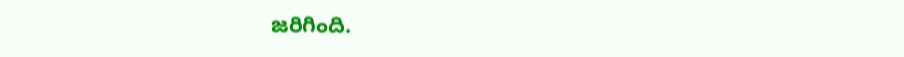జరిగింది.